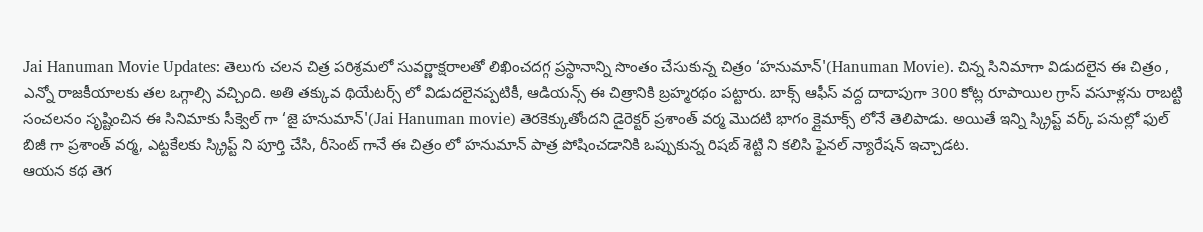Jai Hanuman Movie Updates: తెలుగు చలన చిత్ర పరిశ్రమలో సువర్ణాక్షరాలతో లిఖించదగ్గ ప్రస్థానాన్ని సొంతం చేసుకున్న చిత్రం ‘హనుమాన్'(Hanuman Movie). చిన్న సినిమాగా విడుదలైన ఈ చిత్రం , ఎన్నో రాజకీయాలకు తల ఒగ్గాల్సి వచ్చింది. అతి తక్కువ థియేటర్స్ లో విడుదలైనప్పటికీ, ఆడియన్స్ ఈ చిత్రానికి బ్రహ్మరథం పట్టారు. బాక్స్ ఆఫీస్ వద్ద దాదాపుగా 300 కోట్ల రూపాయిల గ్రాస్ వసూళ్లను రాబట్టి సంచలనం సృష్టించిన ఈ సినిమాకు సీక్వెల్ గా ‘జై హనుమాన్'(Jai Hanuman movie) తెరకెక్కుతోందని డైరెక్టర్ ప్రశాంత్ వర్మ మొదటి భాగం క్లైమాక్స్ లోనే తెలిపాడు. అయితే ఇన్ని స్క్రిప్ట్ వర్క్ పనుల్లో ఫుల్ బిజీ గా ప్రశాంత్ వర్మ, ఎట్టకేలకు స్క్రిప్ట్ ని పూర్తి చేసి, రీసెంట్ గానే ఈ చిత్రం లో హనుమాన్ పాత్ర పోషించడానికి ఒప్పుకున్న రిషబ్ శెట్టి ని కలిసి ఫైనల్ న్యారేషన్ ఇచ్చాడట.
ఆయన కథ తెగ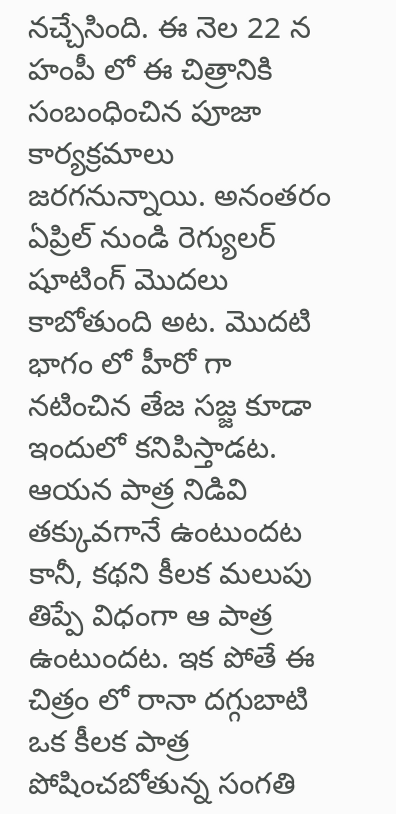నచ్చేసింది. ఈ నెల 22 న హంపీ లో ఈ చిత్రానికి సంబంధించిన పూజా కార్యక్రమాలు జరగనున్నాయి. అనంతరం ఏప్రిల్ నుండి రెగ్యులర్ షూటింగ్ మొదలు కాబోతుంది అట. మొదటి భాగం లో హీరో గా నటించిన తేజ సజ్జ కూడా ఇందులో కనిపిస్తాడట. ఆయన పాత్ర నిడివి తక్కువగానే ఉంటుందట కానీ, కథని కీలక మలుపు తిప్పే విధంగా ఆ పాత్ర ఉంటుందట. ఇక పోతే ఈ చిత్రం లో రానా దగ్గుబాటి ఒక కీలక పాత్ర పోషించబోతున్న సంగతి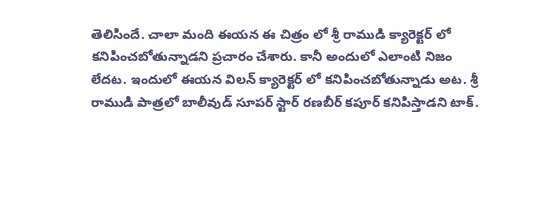తెలిసిందే. చాలా మంది ఈయన ఈ చిత్రం లో శ్రీ రాముడి క్యారెక్టర్ లో కనిపించబోతున్నాడని ప్రచారం చేశారు. కానీ అందులో ఎలాంటి నిజం లేదట. ఇందులో ఈయన విలన్ క్యారెక్టర్ లో కనిపించబోతున్నాడు అట. శ్రీ రాముడి పాత్రలో బాలీవుడ్ సూపర్ స్టార్ రణబీర్ కపూర్ కనిపిస్తాడని టాక్.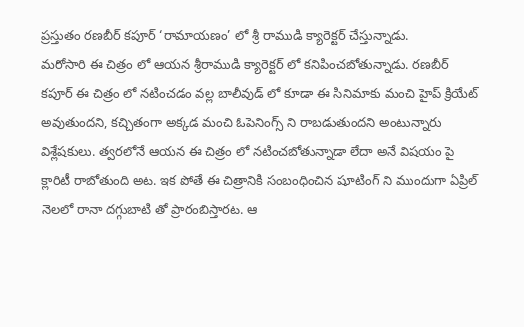ప్రస్తుతం రణబీర్ కపూర్ ‘రామాయణం’ లో శ్రీ రాముడి క్యారెక్టర్ చేస్తున్నాడు.
మరోసారి ఈ చిత్రం లో ఆయన శ్రీరాముడి క్యారెక్టర్ లో కనిపించబోతున్నాడు. రణబీర్ కపూర్ ఈ చిత్రం లో నటించడం వల్ల బాలీవుడ్ లో కూడా ఈ సినిమాకు మంచి హైప్ క్రియేట్ అవుతుందని, కచ్చితంగా అక్కడ మంచి ఓపెనింగ్స్ ని రాబడుతుందని అంటున్నారు విశ్లేషకులు. త్వరలోనే ఆయన ఈ చిత్రం లో నటించబోతున్నాడా లేదా అనే విషయం పై క్లారిటీ రాబోతుంది అట. ఇక పోతే ఈ చిత్రానికి సంబంధించిన షూటింగ్ ని ముందుగా ఏప్రిల్ నెలలో రానా దగ్గుబాటి తో ప్రారంబిస్తారట. ఆ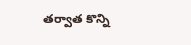తర్వాత కొన్ని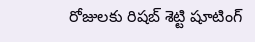రోజులకు రిషబ్ శెట్టి షూటింగ్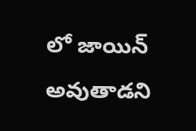లో జాయిన్ అవుతాడని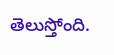తెలుస్తోంది.